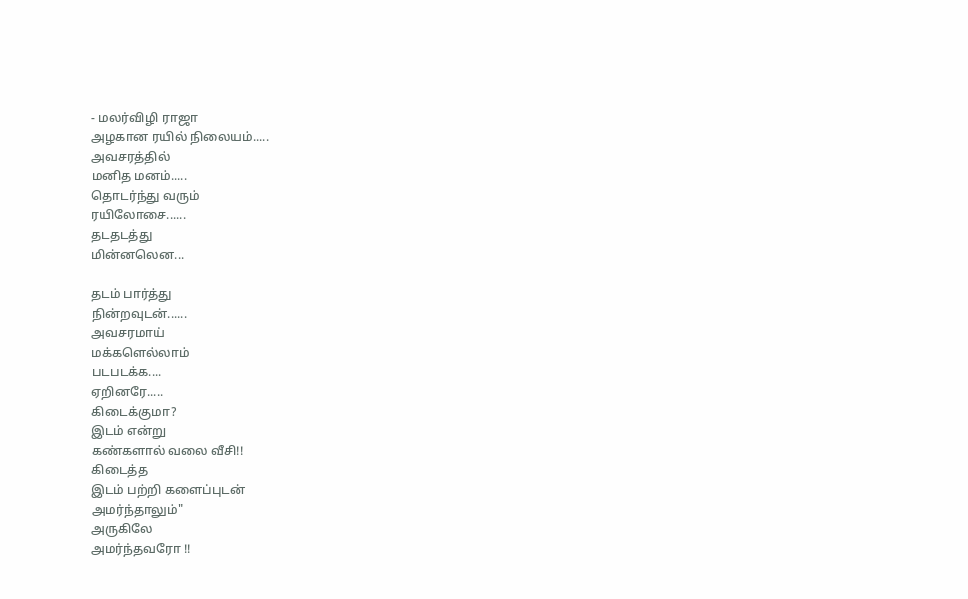- மலர்விழி ராஜா
அழகான ரயில் நிலையம்.....
அவசரத்தில்
மனித மனம்.....
தொடர்ந்து வரும்
ரயிலோசை......
தடதடத்து
மின்னலென...

தடம் பார்த்து
நின்றவுடன்......
அவசரமாய்
மக்களெல்லாம்
படபடக்க....
ஏறினரே.....
கிடைக்குமா?
இடம் என்று
கண்களால் வலை வீசி!!
கிடைத்த
இடம் பற்றி களைப்புடன்
அமர்ந்தாலும்"
அருகிலே
அமர்ந்தவரோ !!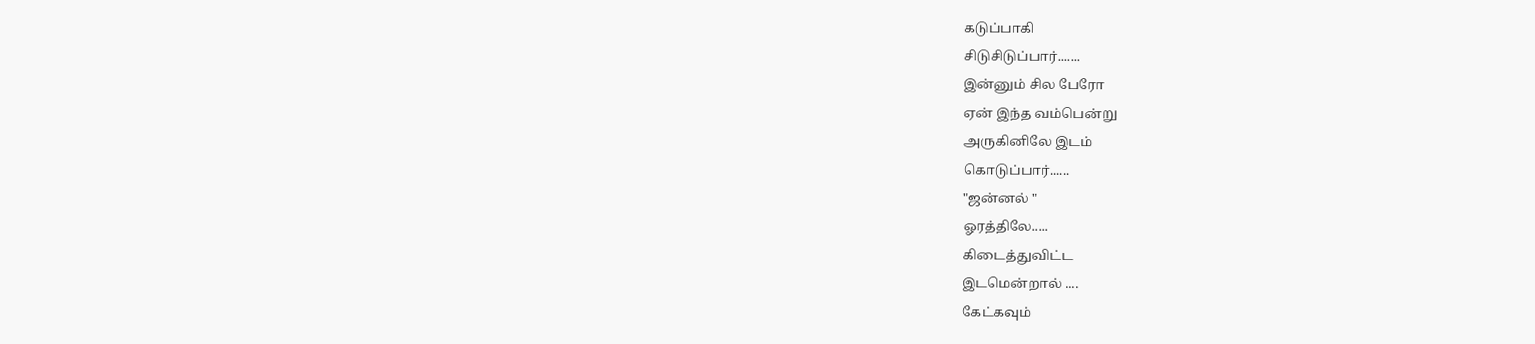கடுப்பாகி
சிடுசிடுப்பார்.......
இன்னும் சில பேரோ
ஏன் இந்த வம்பென்று
அருகினிலே இடம்
கொடுப்பார்......
"ஜன்னல் "
ஓரத்திலே.....
கிடைத்துவிட்ட
இடமென்றால் ....
கேட்கவும்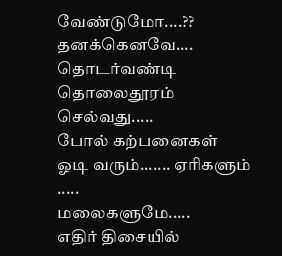வேண்டுமோ....??
தனக்கெனவே....
தொடர்வண்டி தொலைதூரம்
செல்வது.....
போல் கற்பனைகள்
ஓடி வரும்....... ஏரிகளும் .....
மலைகளுமே.....
எதிர் திசையில்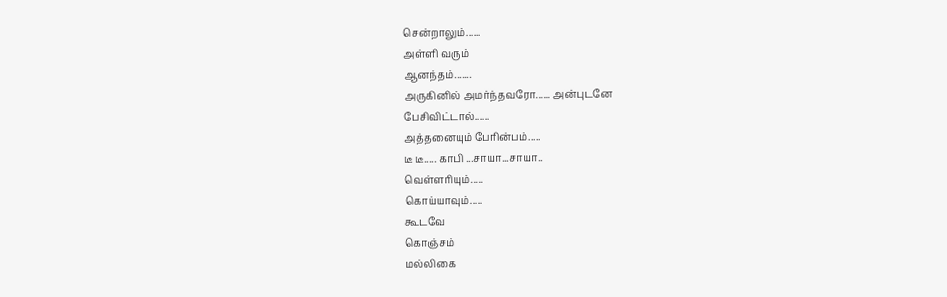சென்றாலும்......
அள்ளி வரும்
ஆனந்தம்.......
அருகினில் அமர்ந்தவரோ...... அன்புடனே
பேசிவிட்டால்......
அத்தனையும் பேரின்பம்.....
டீ டீ..... காபி ...சாயா...சாயா..
வெள்ளரியும்.....
கொய்யாவும்.....
கூடவே
கொஞ்சம்
மல்லிகை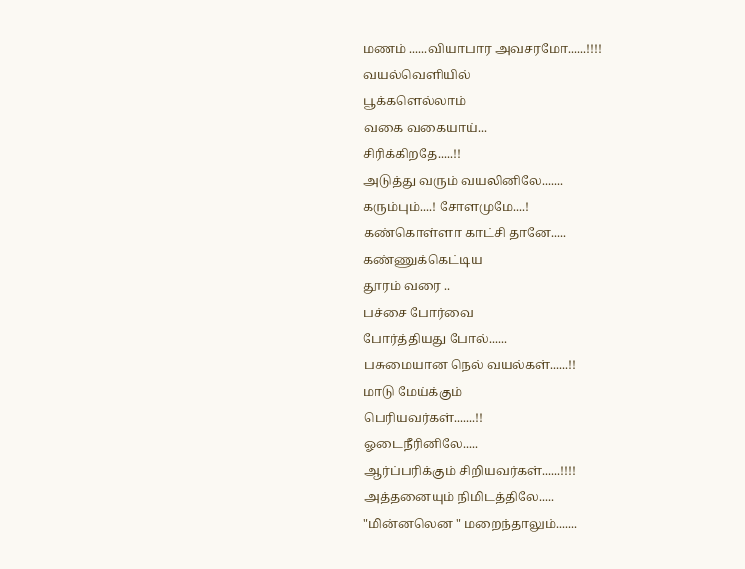மணம் ......வியாபார அவசரமோ......!!!!
வயல்வெளியில்
பூக்களெல்லாம்
வகை வகையாய்...
சிரிக்கிறதே.....!!
அடுத்து வரும் வயலினிலே.......
கரும்பும்....! சோளமுமே....!
கண்கொள்ளா காட்சி தானே.....
கண்ணுக்கெட்டிய
தூரம் வரை ..
பச்சை போர்வை
போர்த்தியது போல்......
பசுமையான நெல் வயல்கள்......!!
மாடு மேய்க்கும்
பெரியவர்கள்.......!!
ஓடைநீரினிலே.....
ஆர்ப்பரிக்கும் சிறியவர்கள்......!!!!
அத்தனையும் நிமிடத்திலே.....
"மின்னலென " மறைந்தாலும்.......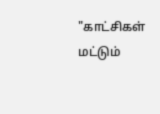"காட்சிகள்
மட்டும்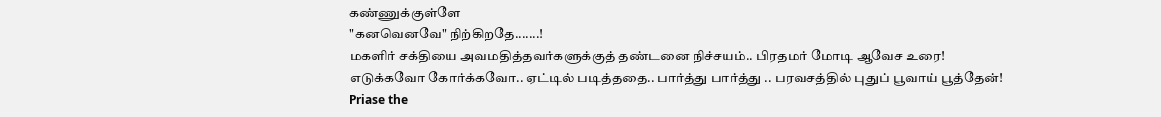கண்ணுக்குள்ளே
"கனவெனவே" நிற்கிறதே.......!
மகளிர் சக்தியை அவமதித்தவர்களுக்குத் தண்டனை நிச்சயம்.. பிரதமர் மோடி ஆவேச உரை!
எடுக்கவோ கோர்க்கவோ.. ஏட்டில் படித்ததை.. பார்த்து பார்த்து .. பரவசத்தில் புதுப் பூவாய் பூத்தேன்!
Priase the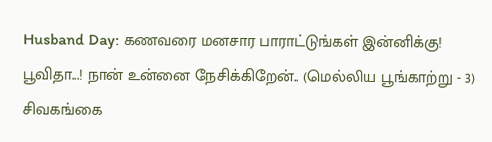Husband Day: கணவரை மனசார பாராட்டுங்கள் இன்னிக்கு!
பூவிதா...! நான் உன்னை நேசிக்கிறேன்.. (மெல்லிய பூங்காற்று - 3)
சிவகங்கை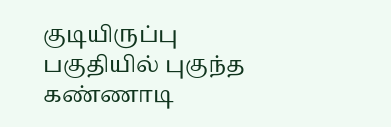குடியிருப்பு பகுதியில் புகுந்த கண்ணாடி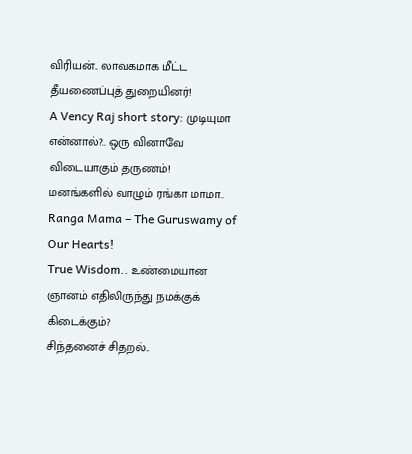விரியன்.. லாவகமாக மீட்ட தீயணைப்புத் துறையினர்!
A Vency Raj short story: முடியுமா என்னால்?.. ஒரு வினாவே விடையாகும் தருணம்!
மனங்களில் வாழும் ரங்கா மாமா.. Ranga Mama – The Guruswamy of Our Hearts!
True Wisdom.. உண்மையான ஞானம் எதிலிருந்து நமக்குக் கிடைக்கும்?
சிந்தனைச் சிதறல்..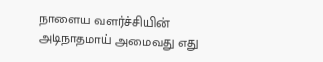நாளைய வளர்ச்சியின் அடிநாதமாய் அமைவது எது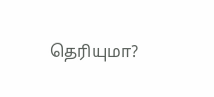தெரியுமா?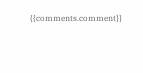{{comments.comment}}